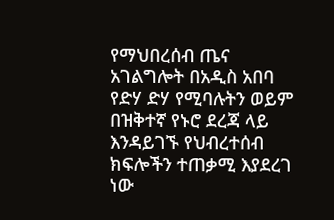የማህበረሰብ ጤና አገልግሎት በአዲስ አበባ የድሃ ድሃ የሚባሉትን ወይም በዝቅተኛ የኑሮ ደረጃ ላይ እንዳይገኙ የህብረተሰብ ክፍሎችን ተጠቃሚ እያደረገ ነው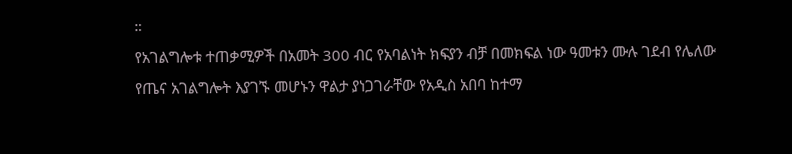።
የአገልግሎቱ ተጠቃሚዎች በአመት 300 ብር የአባልነት ክፍያን ብቻ በመክፍል ነው ዓመቱን ሙሉ ገደብ የሌለው የጤና አገልግሎት እያገኙ መሆኑን ዋልታ ያነጋገራቸው የአዲስ አበባ ከተማ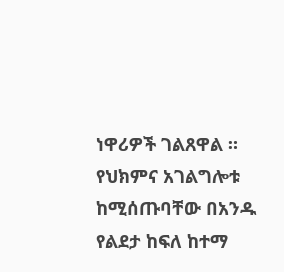ነዋሪዎች ገልጸዋል ።
የህክምና አገልግሎቱ ከሚሰጡባቸው በአንዱ የልደታ ከፍለ ከተማ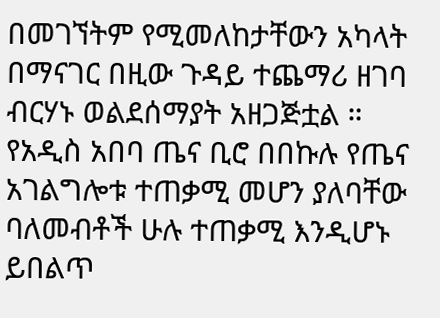በመገኘትም የሚመለከታቸውን አካላት በማናገር በዚው ጉዳይ ተጨማሪ ዘገባ ብርሃኑ ወልደሰማያት አዘጋጅቷል ።
የአዲስ አበባ ጤና ቢሮ በበኩሉ የጤና አገልግሎቱ ተጠቃሚ መሆን ያለባቸው ባለመብቶች ሁሉ ተጠቃሚ እንዲሆኑ ይበልጥ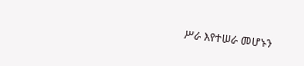ሥራ እየተሠራ መሆኑን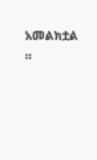አመልክቷል ።